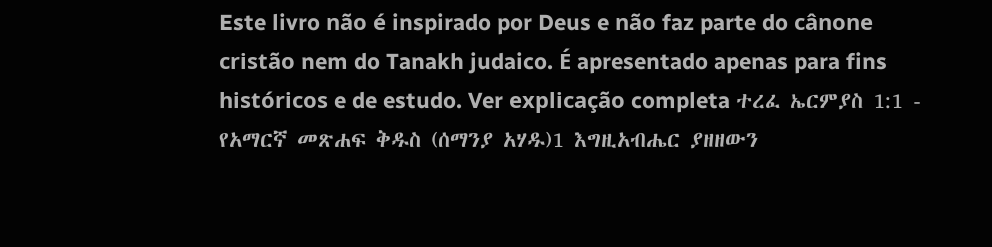Este livro não é inspirado por Deus e não faz parte do cânone cristão nem do Tanakh judaico. É apresentado apenas para fins históricos e de estudo. Ver explicação completa ተረፈ ኤርምያስ 1:1 - የአማርኛ መጽሐፍ ቅዱስ (ሰማንያ አሃዱ)1 እግዚአብሔር ያዘዘውን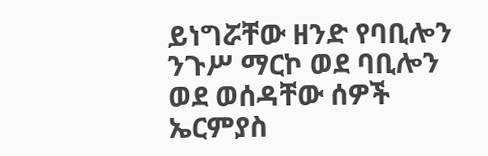ይነግሯቸው ዘንድ የባቢሎን ንጉሥ ማርኮ ወደ ባቢሎን ወደ ወሰዳቸው ሰዎች ኤርምያስ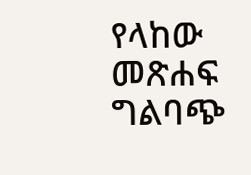የላከው መጽሐፍ ግልባጭ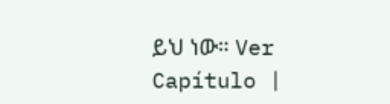ይህ ነው። Ver Capítulo |